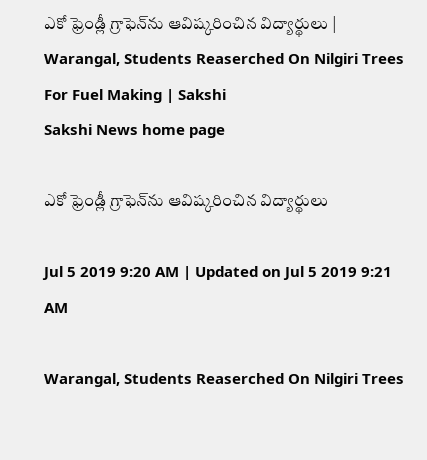ఎకో ఫ్రెండ్లీ గ్రాఫెన్‌ను ఆవిష్కరించిన విద్యార్థులు | Warangal, Students Reaserched On Nilgiri Trees For Fuel Making | Sakshi
Sakshi News home page

ఎకో ఫ్రెండ్లీ గ్రాఫెన్‌ను ఆవిష్కరించిన విద్యార్థులు

Jul 5 2019 9:20 AM | Updated on Jul 5 2019 9:21 AM

Warangal, Students Reaserched On Nilgiri Trees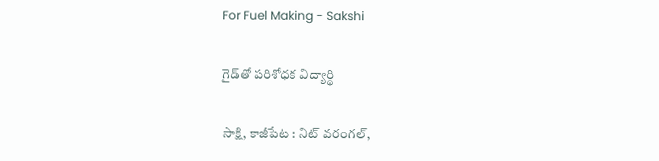For Fuel Making - Sakshi

గైడ్‌తో పరిశోధక విద్యార్థి

సాక్షి, కాజీపేట : నిట్‌ వరంగల్,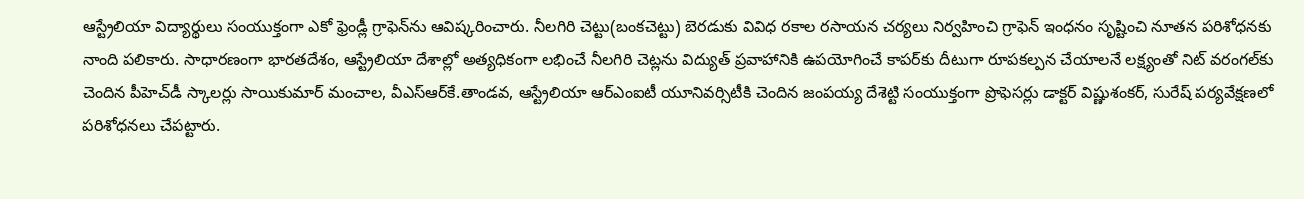ఆస్ట్రేలియా విద్యార్థులు సంయుక్తంగా ఎకో ఫ్రెండ్లీ గ్రాఫెన్‌ను ఆవిష్కరించారు. నీలగిరి చెట్టు(బంకచెట్టు) బెరడుకు వివిధ రకాల రసాయన చర్యలు నిర్వహించి గ్రాఫెన్‌ ఇంధనం సృష్టించి నూతన పరిశోధనకు నాంది పలికారు. సాధారణంగా భారతదేశం, ఆస్ట్రేలియా దేశాల్లో అత్యధికంగా లభించే నీలగిరి చెట్లను విద్యుత్‌ ప్రవాహానికి ఉపయోగించే కాపర్‌కు దీటుగా రూపకల్పన చేయాలనే లక్ష్యంతో నిట్‌ వరంగల్‌కు చెందిన పీహెచ్‌డీ స్కాలర్లు సాయికుమార్‌ మంచాల, వీఎస్‌ఆర్‌కే.తాండవ, ఆస్ట్రేలియా ఆర్‌ఎంఐటీ యూనివర్సిటీకి చెందిన జంపయ్య దేశెట్టి సంయుక్తంగా ప్రొఫెసర్లు డాక్టర్‌ విష్ణుశంకర్, సురేష్‌ పర్యవేక్షణలో పరిశోధనలు చేపట్టారు.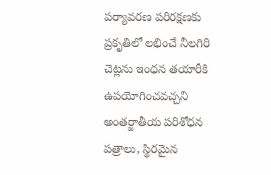పర్యావరణ పరిరక్షణకు ప్రకృతిలో లభించే నీలగిరి చెట్లను ఇంధన తయారీకి ఉపయోగించవచ్చని అంతర్జాతీయ పరిశోధన పత్రాలు, స్థిరమైన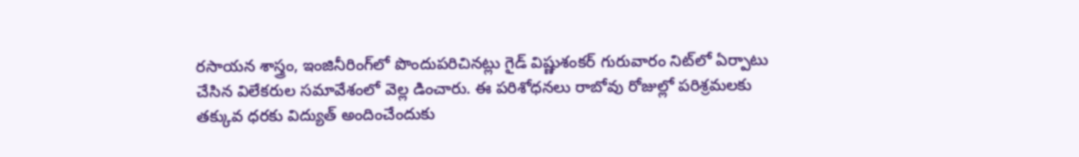రసాయన శాస్త్రం, ఇంజినీరింగ్‌లో పొందుపరిచినట్లు గైడ్‌ విష్ణుశంకర్‌ గురువారం నిట్‌లో ఏర్పాటు చేసిన విలేకరుల సమావేశంలో వెల్ల డించారు. ఈ పరిశోధనలు రాబోవు రోజుల్లో పరిశ్రమలకు తక్కువ ధరకు విద్యుత్‌ అందించేందుకు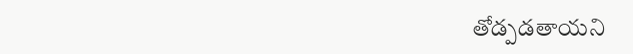తోడ్పడతాయని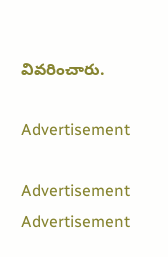వివరించారు.

Advertisement

Advertisement
Advertisement